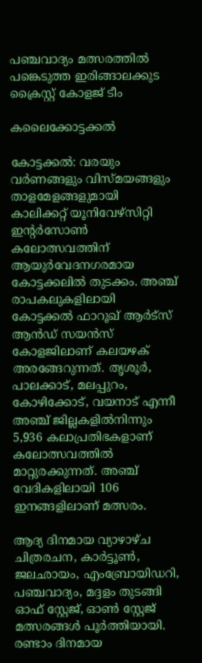പഞ്ചവാദ്യം മത്സരത്തിൽ പങ്കെടുത്ത ഇരിങ്ങാലക്കുട ക്രൈസ്റ്റ് കോളജ് ടീം

കലൈക്കോട്ടക്കൽ

കോട്ടക്കൽ: വരയും വർണങ്ങളും വിസ്മയങ്ങളും താളമേളങ്ങളുമായി കാലിക്കറ്റ് യൂനിവേഴ്‌സിറ്റി ഇന്റർസോൺ കലോത്സവത്തിന് ആയുർവേദനഗരമായ കോട്ടക്കലിൽ തുടക്കം. അഞ്ച് രാപകലുകളിലായി കോട്ടക്കൽ ഫാറൂഖ് ആർട്സ് ആൻഡ് സയൻസ് കോളജിലാണ് കലയഴക് അരങ്ങേറുന്നത്. തൃശൂർ, പാലക്കാട്, മലപ്പുറം, കോഴിക്കോട്, വയനാട് എന്നീ അഞ്ച് ജില്ലകളിൽനിന്നും 5,936 കലാപ്രതിഭകളാണ് കലോത്സവത്തിൽ മാറ്റുരക്കുന്നത്. അഞ്ച് വേദികളിലായി 106 ഇനങ്ങളിലാണ് മത്സരം.

ആദ്യ ദിനമായ വ്യാഴാഴ്ച ചിത്രരചന, കാർട്ടൂൺ, ജലഛായം, എംബ്രോയിഡറി, പഞ്ചവാദ്യം, മദ്ദളം തുടങ്ങി ഓഫ് സ്റ്റേജ്, ഓൺ സ്റ്റേജ് മത്സരങ്ങൾ പൂർത്തിയായി. രണ്ടാം ദിനമായ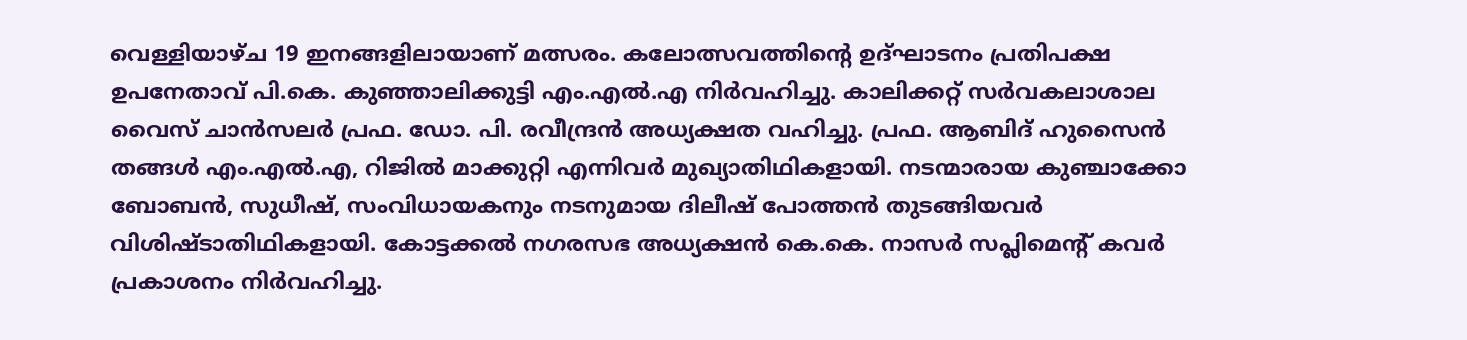വെള്ളിയാഴ്ച 19 ഇനങ്ങളിലായാണ് മത്സരം. കലോത്സവത്തിന്റെ ഉദ്ഘാടനം പ്രതിപക്ഷ ഉപനേതാവ് പി.കെ. കുഞ്ഞാലിക്കുട്ടി എം.എൽ.എ നിർവഹിച്ചു. കാലിക്കറ്റ് സർവകലാശാല വൈസ് ചാൻസലർ പ്രഫ. ഡോ. പി. രവീന്ദ്രൻ അധ്യക്ഷത വഹിച്ചു. പ്രഫ. ആബിദ് ഹുസൈൻ തങ്ങൾ എം.എൽ.എ, റിജിൽ മാക്കുറ്റി എന്നിവർ മുഖ്യാതിഥികളായി. നടന്മാരായ കുഞ്ചാക്കോ ബോബൻ, സുധീഷ്, സംവിധായകനും നടനുമായ ദിലീഷ് പോത്തൻ തുടങ്ങിയവർ വിശിഷ്ടാതിഥികളായി. കോട്ടക്കൽ നഗരസഭ അധ‍്യക്ഷൻ കെ.കെ. നാസർ സപ്ലിമെന്‍റ് കവർ പ്രകാശനം നിർവഹിച്ചു.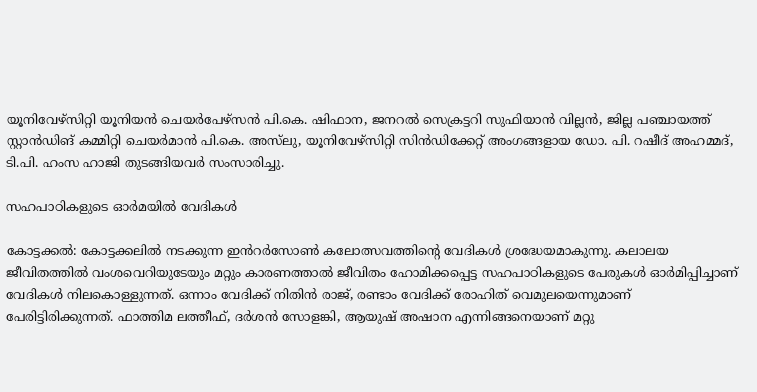യൂനിവേഴ്സിറ്റി യൂനിയൻ ചെയർപേഴ്സൻ പി.കെ. ഷിഫാന, ജനറൽ സെക്രട്ടറി സുഫിയാൻ വില്ലൻ, ജില്ല പഞ്ചായത്ത് സ്റ്റാൻഡിങ് കമ്മിറ്റി ചെയർമാൻ പി.കെ. അസ്‌ലു, യൂനിവേഴ്സിറ്റി സിൻഡിക്കേറ്റ് അംഗങ്ങളായ ഡോ. പി. റഷീദ് അഹമ്മദ്, ടി.പി. ഹംസ ഹാജി തുടങ്ങിയവർ സംസാരിച്ചു.

സഹപാഠികളുടെ ഓർമയിൽ വേദികൾ

കോട്ടക്കൽ: കോട്ടക്കലിൽ നടക്കുന്ന ഇൻറർസോൺ കലോത്സവത്തിന്റെ വേദികൾ ശ്രദ്ധേയമാകുന്നു. കലാലയ ജീവിതത്തിൽ വംശവെറിയുടേയും മറ്റും കാരണത്താൽ ജീവിതം ഹോമിക്കപ്പെട്ട സഹപാഠികളുടെ പേരുകൾ ഓർമിപ്പിച്ചാണ് വേദികൾ നിലകൊള്ളുന്നത്. ഒന്നാം വേദിക്ക് നിതിൻ രാജ്, രണ്ടാം വേദിക്ക് രോഹിത് വെമുലയെന്നുമാണ് പേരിട്ടിരിക്കുന്നത്. ഫാത്തിമ ലത്തീഫ്, ദർശൻ സോളങ്കി, ആയുഷ് അഷാന എന്നിങ്ങനെയാണ് മറ്റു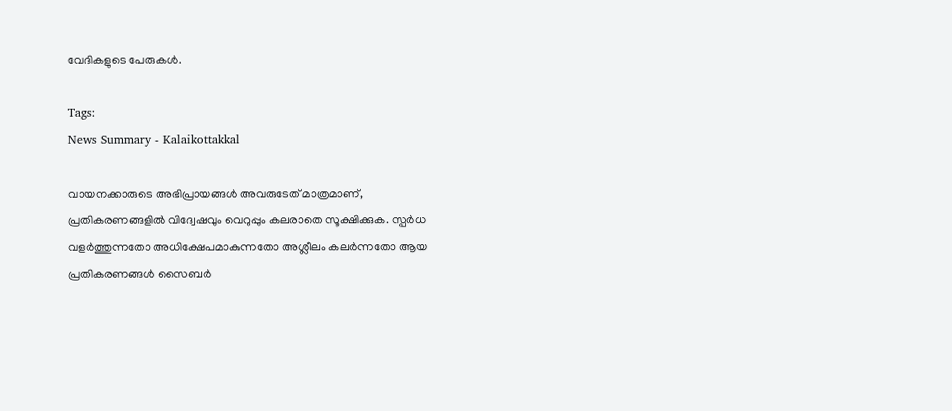വേദികളുടെ പേരുകൾ.

Tags:
News Summary - Kalaikottakkal

വായനക്കാരുടെ അഭിപ്രായങ്ങള്‍ അവരുടേത് മാത്രമാണ്, പ്രതികരണങ്ങളിൽ വിദ്വേഷവും വെറുപ്പും കലരാതെ സൂക്ഷിക്കുക. സ്പർധ വളർത്തുന്നതോ അധിക്ഷേപമാകുന്നതോ അശ്ലീലം കലർന്നതോ ആയ പ്രതികരണങ്ങൾ സൈബർ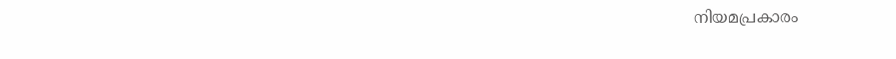നിയമപ്രകാരം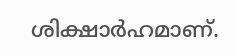ശിക്ഷാർഹമാണ്.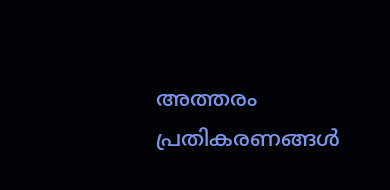അത്തരം പ്രതികരണങ്ങൾ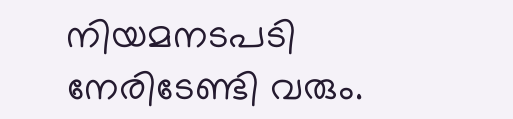നിയമനടപടി നേരിടേണ്ടി വരും.